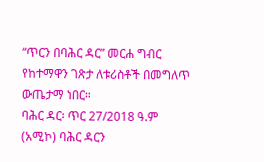“ጥርን በባሕር ዳር” መርሐ ግብር የከተማዋን ገጽታ ለቱሪስቶች በመግለጥ ውጤታማ ነበር።
ባሕር ዳር፡ ጥር 27/2018 ዓ.ም (አሚኮ) ባሕር ዳርን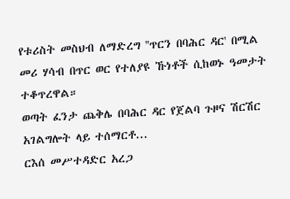የቱሪስት መስህብ ለማድረግ ''ጥርን በባሕር ዳር' በሚል መሪ ሃሳብ በጥር ወር የተለያዩ ኹነቶች ሲከወኑ ዓመታት ተቆጥረዋል።
ወጣት ፈንታ ጨቅሌ በባሕር ዳር የጀልባ ጉዞና ሽርሽር አገልግሎት ላይ ተሰማርቶ...
ርእሰ መሥተዳድር አረጋ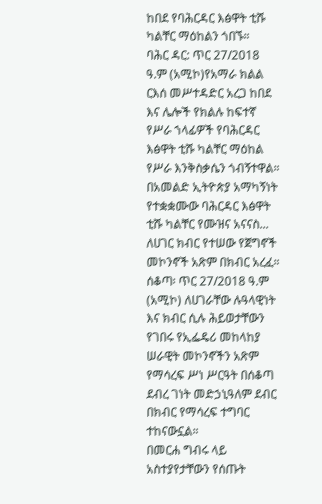ከበደ የባሕርዳር እፅዋት ቲሹ ካልቸር ማዕከልን ጎበኙ።
ባሕር ዳር: ጥር 27/2018 ዓ.ም (አሚኮ)የአማራ ክልል ርእሰ መሥተዳድር አረጋ ከበደ እና ሌሎች የክልሉ ከፍተኛ የሥራ ኀላፊዎች የባሕርዳር እፅዋት ቲሹ ካልቸር ማዕከል የሥራ እንቅስቃሴን ጎብኝተዋል።
በአመልድ ኢትዮጵያ አማካኝነት የተቋቋሙው ባሕርዳር እፅዋት ቲሹ ካልቸር የሙዝና አናናስ...
ለሀገር ክብር የተሠው የጀግኖች መኮንኖች አጽም በክብር አረፈ።
ሰቆጣ፡ ጥር 27/2018 ዓ.ም (አሚኮ) ለሀገራቸው ሉዓላዊነት እና ክብር ሲሉ ሕይወታቸውን የገበሩ የኢፌዴሪ መከላከያ ሠራዊት መኮንኖችን አጽም የማሳረፍ ሥነ ሥርዓት በሰቆጣ ደብረ ገነት መድኃኒዓለም ደብር በክብር የማሳረፍ ተግባር ተከናውኗል።
በመርሐ ግብሩ ላይ አስተያየታቸውን የሰጡት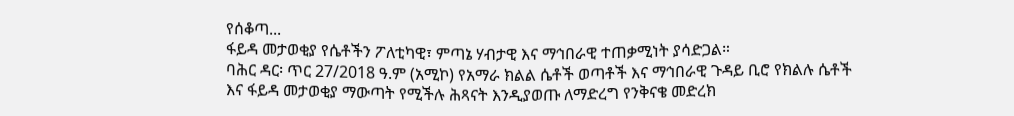የሰቆጣ...
ፋይዳ መታወቂያ የሴቶችን ፖለቲካዊ፣ ምጣኔ ሃብታዊ እና ማኅበራዊ ተጠቃሚነት ያሳድጋል።
ባሕር ዳር፡ ጥር 27/2018 ዓ.ም (አሚኮ) የአማራ ክልል ሴቶች ወጣቶች እና ማኅበራዊ ጉዳይ ቢሮ የክልሉ ሴቶች እና ፋይዳ መታወቂያ ማውጣት የሚችሉ ሕጻናት እንዲያወጡ ለማድረግ የንቅናቄ መድረክ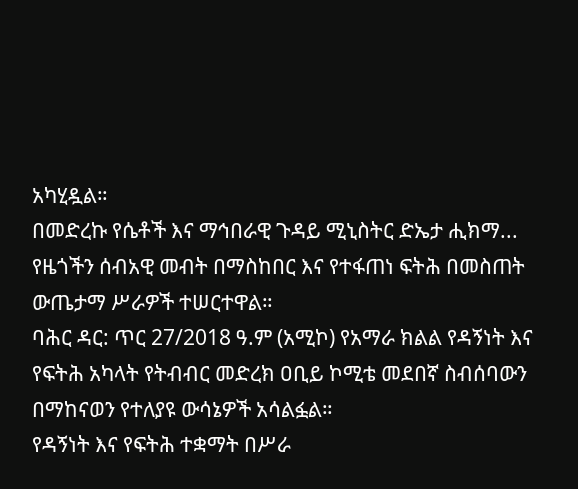አካሂዷል።
በመድረኩ የሴቶች እና ማኅበራዊ ጉዳይ ሚኒስትር ድኤታ ሒክማ...
የዜጎችን ሰብአዊ መብት በማስከበር እና የተፋጠነ ፍትሕ በመስጠት ውጤታማ ሥራዎች ተሠርተዋል።
ባሕር ዳር: ጥር 27/2018 ዓ.ም (አሚኮ) የአማራ ክልል የዳኝነት እና የፍትሕ አካላት የትብብር መድረክ ዐቢይ ኮሚቴ መደበኛ ስብሰባውን በማከናወን የተለያዩ ውሳኔዎች አሳልፏል።
የዳኝነት እና የፍትሕ ተቋማት በሥራ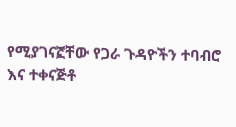የሚያገናኟቸው የጋራ ጉዳዮችን ተባብሮ እና ተቀናጅቶ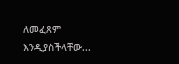ለመፈጸም እንዲያስችላቸው...